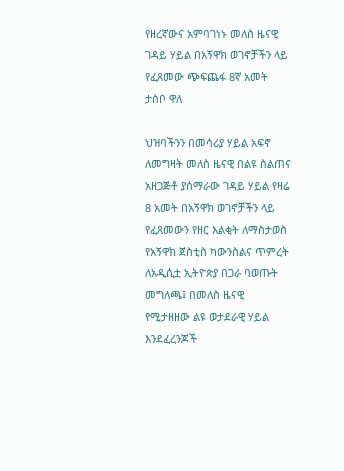የዘረኛውና አምባገነኑ መለስ ዜናዊ ገዳይ ሃይል በአኝዋክ ወገኖቻችን ላይ የፈጸመው ጭፍጨፋ 8ኛ አመት ታስቦ ዋለ

ህዝባችንን በመሳሪያ ሃይል አፍኖ ለመግዛት መለስ ዜናዊ በልዩ ስልጠና አዘጋጅቶ ያሰማራው ገዳይ ሃይል የዛሬ 8 አመት በአኝዋክ ወገኖቻችን ላይ የፈጸመውን የዘር እልቂት ለማስታወስ የአኝዋክ ጀስቲስ ካውንስልና ጥምረት ለአዲሲቷ ኢትዮጵያ በጋራ ባወጡት መግለጫ፤ በመለስ ዜናዊ የሚታዘዘው ልዩ ወታደራዊ ሃይል እንደፈረንጆች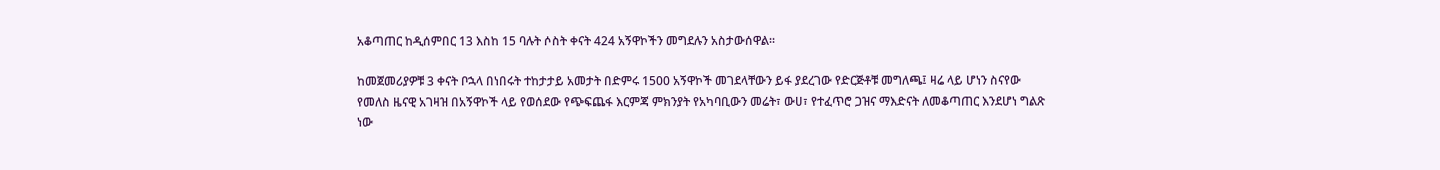አቆጣጠር ከዲሰምበር 13 እስከ 15 ባሉት ሶስት ቀናት 424 አኝዋኮችን መግደሉን አስታውሰዋል።

ከመጀመሪያዎቹ 3 ቀናት ቦኋላ በነበሩት ተከታታይ አመታት በድምሩ 1500 አኝዋኮች መገደላቸውን ይፋ ያደረገው የድርጅቶቹ መግለጫ፤ ዛሬ ላይ ሆነን ስናየው የመለስ ዜናዊ አገዛዝ በአኝዋኮች ላይ የወሰደው የጭፍጨፋ እርምጃ ምክንያት የአካባቢውን መሬት፣ ውሀ፣ የተፈጥሮ ጋዝና ማእድናት ለመቆጣጠር እንደሆነ ግልጽ ነው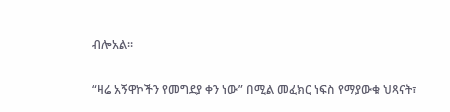ብሎአል።

“ዛሬ አኝዋኮችን የመግደያ ቀን ነው” በሚል መፈክር ነፍስ የማያውቁ ህጻናት፣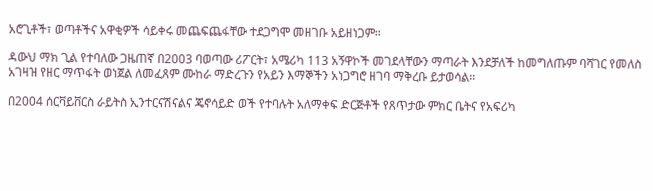አሮጊቶች፣ ወጣቶችና አዋቂዎች ሳይቀሩ መጨፍጨፋቸው ተደጋግሞ መዘገቡ አይዘነጋም።

ዳውህ ማክ ጊል የተባለው ጋዜጠኛ በ2003 ባወጣው ሪፖርት፣ አሜሪካ 113 አኝዋኮች መገደላቸውን ማጣራት እንደቻለች ከመግለጡም ባሻገር የመለስ አገዛዝ የዘር ማጥፋት ወነጀል ለመፈጸም ሙከራ ማድረጉን የአይን እማኞችን አነጋግሮ ዘገባ ማቅረቡ ይታወሳል።

በ2004 ሰርቫይቨርስ ራይትስ ኢንተርናሽናልና ጄኖሳይድ ወች የተባሉት አለማቀፍ ድርጅቶች የጸጥታው ምክር ቤትና የአፍሪካ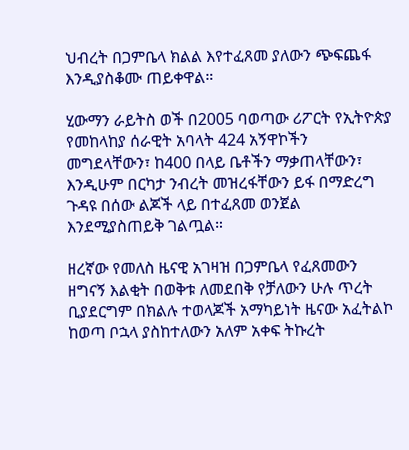ህብረት በጋምቤላ ክልል እየተፈጸመ ያለውን ጭፍጨፋ እንዲያስቆሙ ጠይቀዋል።

ሂውማን ራይትስ ወች በ2005 ባወጣው ሪፖርት የኢትዮጵያ የመከላከያ ሰራዊት አባላት 424 አኝዋኮችን መግደላቸውን፣ ከ400 በላይ ቤቶችን ማቃጠላቸውን፣ እንዲሁም በርካታ ንብረት መዝረፋቸውን ይፋ በማድረግ ጉዳዩ በሰው ልጆች ላይ በተፈጸመ ወንጀል እንደሚያስጠይቅ ገልጧል።

ዘረኛው የመለስ ዜናዊ አገዛዝ በጋምቤላ የፈጸመውን ዘግናኝ እልቂት በወቅቱ ለመደበቅ የቻለውን ሁሉ ጥረት ቢያደርግም በክልሉ ተወላጆች አማካይነት ዜናው አፈትልኮ ከወጣ ቦኋላ ያስከተለውን አለም አቀፍ ትኩረት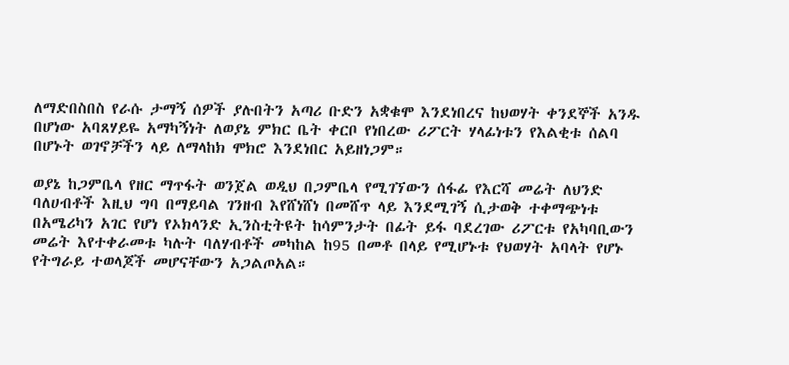ለማድበስበስ የራሱ ታማኝ ሰዎች ያሉበትን አጣሪ ቡድን አቋቁሞ እንደነበረና ከህወሃት ቀንደኞች አንዱ በሆነው አባጸሃይዬ አማካኝነት ለወያኔ ምክር ቤት ቀርቦ የነበረው ሪፖርት ሃላፊነቱን የእልቂቱ ሰልባ በሆኑት ወገኖቻችን ላይ ለማላከክ ሞክሮ እንደነበር አይዘነጋም።

ወያኔ ከጋምቤላ የዘር ማጥፋት ወንጀል ወዲህ በጋምቤላ የሚገኘውን ሰፋፊ የእርሻ መሬት ለህንድ ባለሀብቶች እዚህ ግባ በማይባል ገንዘብ እየሸነሸነ በመሸጥ ላይ እንደሚገኝ ሲታወቅ ተቀማጭነቱ በአሜሪካን አገር የሆነ የኦክላንድ ኢንስቲትዩት ከሳምንታት በፊት ይፋ ባደረገው ሪፖርቱ የአካባቢውን መሬት እየተቀራመቱ ካሉት ባለሃብቶች መካከል ከ95 በመቶ በላይ የሚሆኑቱ የህወሃት አባላት የሆኑ የትግራይ ተወላጆች መሆናቸውን አጋልጦአል።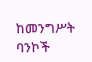ከመንግሥት ባንኮች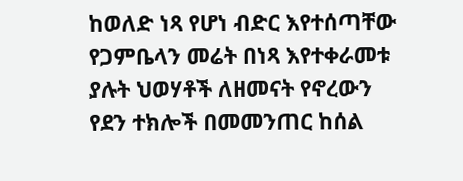ከወለድ ነጻ የሆነ ብድር እየተሰጣቸው የጋምቤላን መሬት በነጻ እየተቀራመቱ ያሉት ህወሃቶች ለዘመናት የኖረውን የደን ተክሎች በመመንጠር ከሰል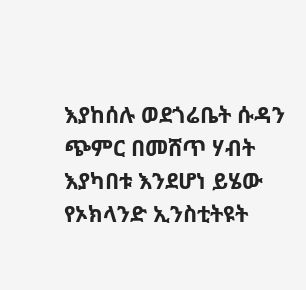እያከሰሉ ወደጎሬቤት ሱዳን ጭምር በመሸጥ ሃብት እያካበቱ እንደሆነ ይሄው የኦክላንድ ኢንስቲትዩት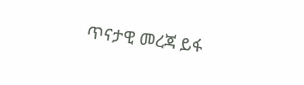ጥናታዊ መረጃ ይፋ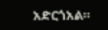አድርጎአል።